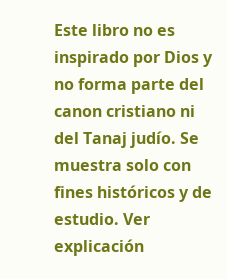Este libro no es inspirado por Dios y no forma parte del canon cristiano ni del Tanaj judío. Se muestra solo con fines históricos y de estudio. Ver explicación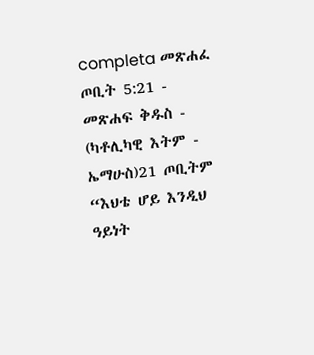completa መጽሐፈ ጦቢት 5:21 - መጽሐፍ ቅዱስ - (ካቶሊካዊ እትም - ኤማሁስ)21 ጦቢትም “እህቴ ሆይ እንዲህ ዓይነት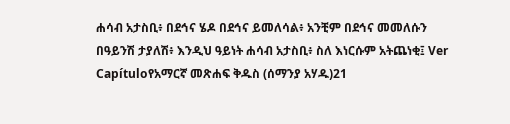ሐሳብ አታስቢ፥ በደኅና ሄዶ በደኅና ይመለሳል፥ አንቺም በደኅና መመለሱን በዓይንሽ ታያለሽ፥ እንዲህ ዓይነት ሐሳብ አታስቢ፥ ስለ እነርሱም አትጨነቂ፤ Ver Capítuloየአማርኛ መጽሐፍ ቅዱስ (ሰማንያ አሃዱ)21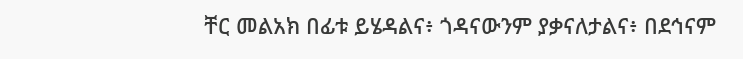ቸር መልአክ በፊቱ ይሄዳልና፥ ጎዳናውንም ያቃናለታልና፥ በደኅናም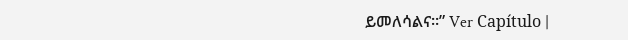ይመለሳልና።” Ver Capítulo |